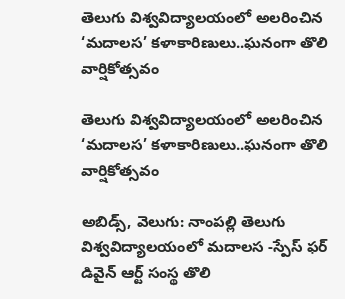తెలుగు విశ్వవిద్యాలయంలో అలరించిన ‘మదాలస’ కళాకారిణులు..ఘనంగా తొలి వార్షికోత్సవం

తెలుగు విశ్వవిద్యాలయంలో అలరించిన  ‘మదాలస’ కళాకారిణులు..ఘనంగా తొలి వార్షికోత్సవం

అబిడ్స్, వెలుగు: నాంపల్లి తెలుగు విశ్వవిద్యాలయంలో మదాలస -స్పేస్ ఫర్ డివైన్ ఆర్ట్ సంస్థ తొలి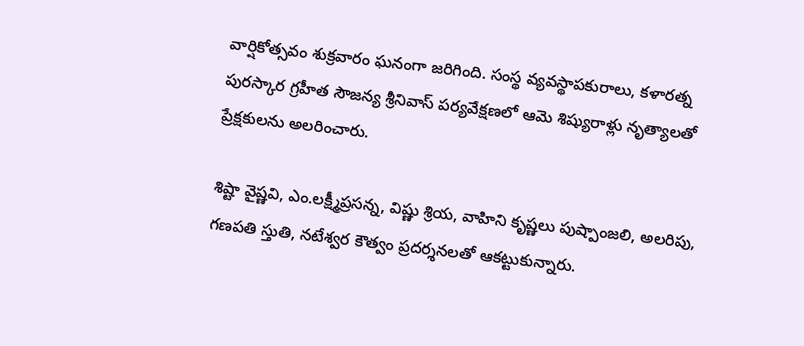వార్షికోత్సవం శుక్రవారం ఘనంగా జరిగింది. సంస్థ వ్యవస్థాపకురాలు, కళారత్న పురస్కార గ్రహీత సౌజన్య శ్రీనివాస్ పర్యవేక్షణలో ఆమె శిష్యురాళ్లు నృత్యాలతో ప్రేక్షకులను అలరించారు.

శిష్టా వైష్ణవి, ఎం.లక్ష్మీప్రసన్న, విష్ణు శ్రియ, వాహిని కృష్ణలు పుష్పాంజలి, అలరిపు, గణపతి స్తుతి, నటేశ్వర కౌత్వం ప్రదర్శనలతో ఆకట్టుకున్నారు.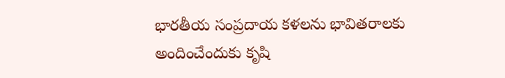భారతీయ సంప్రదాయ కళలను భావితరాలకు అందించేందుకు కృషి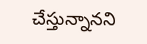చేస్తున్నానని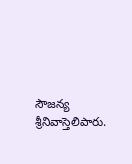సౌజన్య శ్రీనివాస్తెలిపారు.